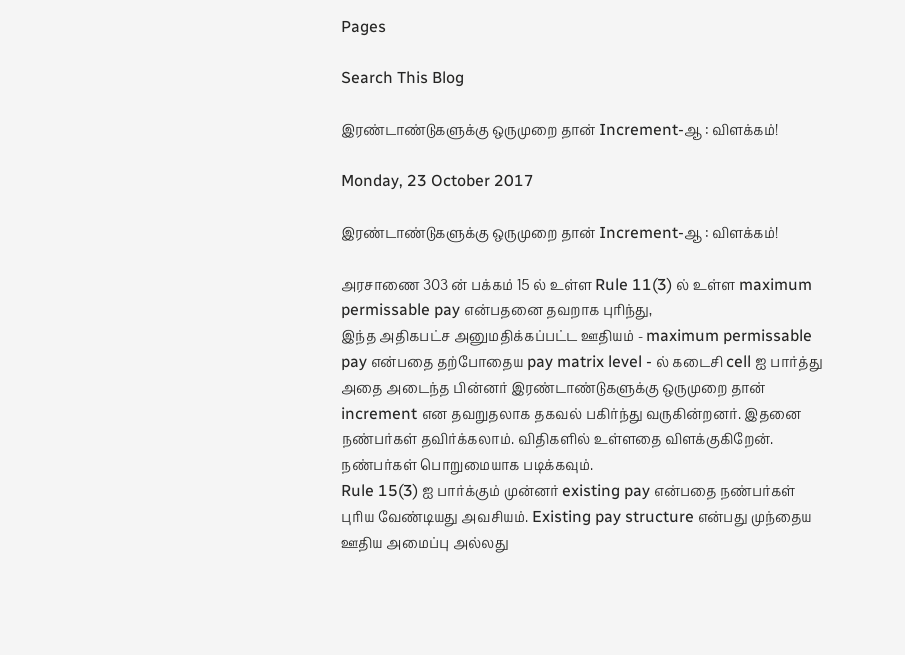Pages

Search This Blog

இரண்டாண்டுகளுக்கு ஒருமுறை தான் Increment-ஆ : விளக்கம்!

Monday, 23 October 2017

இரண்டாண்டுகளுக்கு ஒருமுறை தான் Increment-ஆ : விளக்கம்!

அரசாணை 303 ன் பக்கம் 15 ல் உள்ள Rule 11(3) ல் உள்ள maximum permissable pay என்பதனை தவறாக புரிந்து,
இந்த அதிகபட்ச அனுமதிக்கப்பட்ட ஊதியம் - maximum permissable pay என்பதை தற்போதைய pay matrix level - ல் கடைசி cell ஐ பார்த்து அதை அடைந்த பின்னர் இரண்டாண்டுகளுக்கு ஒருமுறை தான் increment என தவறுதலாக தகவல் பகிர்ந்து வருகின்றனர். இதனை நண்பர்கள் தவிர்க்கலாம். விதிகளில் உள்ளதை விளக்குகிறேன். நண்பர்கள் பொறுமையாக படிக்கவும்.
Rule 15(3) ஐ பார்க்கும் முன்னர் existing pay என்பதை நண்பர்கள் புரிய வேண்டியது அவசியம். Existing pay structure என்பது முந்தைய ஊதிய அமைப்பு அல்லது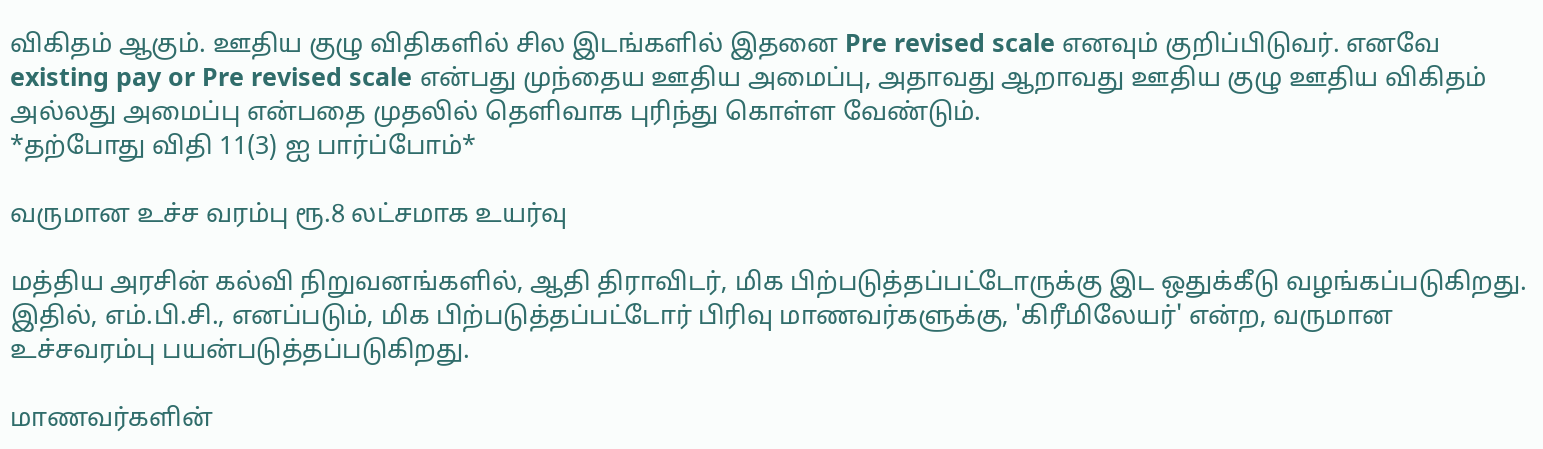விகிதம் ஆகும். ஊதிய குழு விதிகளில் சில இடங்களில் இதனை Pre revised scale எனவும் குறிப்பிடுவர். எனவே existing pay or Pre revised scale என்பது முந்தைய ஊதிய அமைப்பு, அதாவது ஆறாவது ஊதிய குழு ஊதிய விகிதம் அல்லது அமைப்பு என்பதை முதலில் தெளிவாக புரிந்து கொள்ள வேண்டும்.
*தற்போது விதி 11(3) ஐ பார்ப்போம்*

வருமான உச்ச வரம்பு ரூ.8 லட்சமாக உயர்வு

மத்திய அரசின் கல்வி நிறுவனங்களில், ஆதி திராவிடர், மிக பிற்படுத்தப்பட்டோருக்கு இட ஒதுக்கீடு வழங்கப்படுகிறது. இதில், எம்.பி.சி., எனப்படும், மிக பிற்படுத்தப்பட்டோர் பிரிவு மாணவர்களுக்கு, 'கிரீமிலேயர்' என்ற, வருமான உச்சவரம்பு பயன்படுத்தப்படுகிறது.

மாணவர்களின்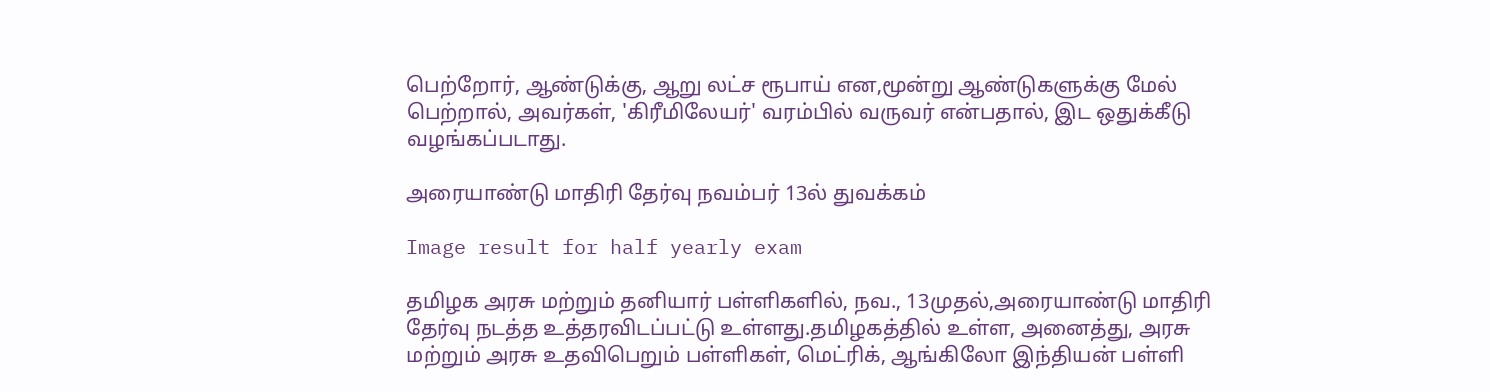பெற்றோர், ஆண்டுக்கு, ஆறு லட்ச ரூபாய் என,மூன்று ஆண்டுகளுக்கு மேல் பெற்றால், அவர்கள், 'கிரீமிலேயர்' வரம்பில் வருவர் என்பதால், இட ஒதுக்கீடு வழங்கப்படாது.

அரையாண்டு மாதிரி தேர்வு நவம்பர் 13ல் துவக்கம்

Image result for half yearly exam

தமிழக அரசு மற்றும் தனியார் பள்ளிகளில், நவ., 13முதல்,அரையாண்டு மாதிரி தேர்வு நடத்த உத்தரவிடப்பட்டு உள்ளது.தமிழகத்தில் உள்ள, அனைத்து, அரசு மற்றும் அரசு உதவிபெறும் பள்ளிகள், மெட்ரிக், ஆங்கிலோ இந்தியன் பள்ளி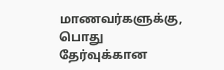மாணவர்களுக்கு, பொது தேர்வுக்கான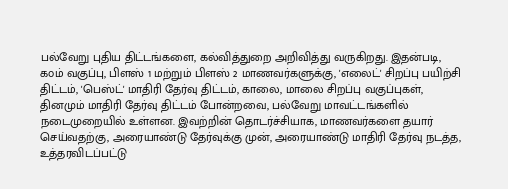பல்வேறு புதிய திட்டங்களை, கல்வித்துறை அறிவித்து வருகிறது. இதன்படி, ௧௦ம் வகுப்பு, பிளஸ் 1 மற்றும் பிளஸ் 2 மாணவர்களுக்கு, 'எலைட்' சிறப்பு பயிற்சி திட்டம், 'பெஸ்ட்' மாதிரி தேர்வு திட்டம், காலை, மாலை சிறப்பு வகுப்புகள், தினமும் மாதிரி தேர்வு திட்டம் போன்றவை, பல்வேறு மாவட்டங்களில் நடைமுறையில் உள்ளன. இவற்றின் தொடர்ச்சியாக, மாணவர்களை தயார் செய்வதற்கு, அரையாண்டு தேர்வுக்கு முன், அரையாண்டு மாதிரி தேர்வு நடத்த, உத்தரவிடப்பட்டு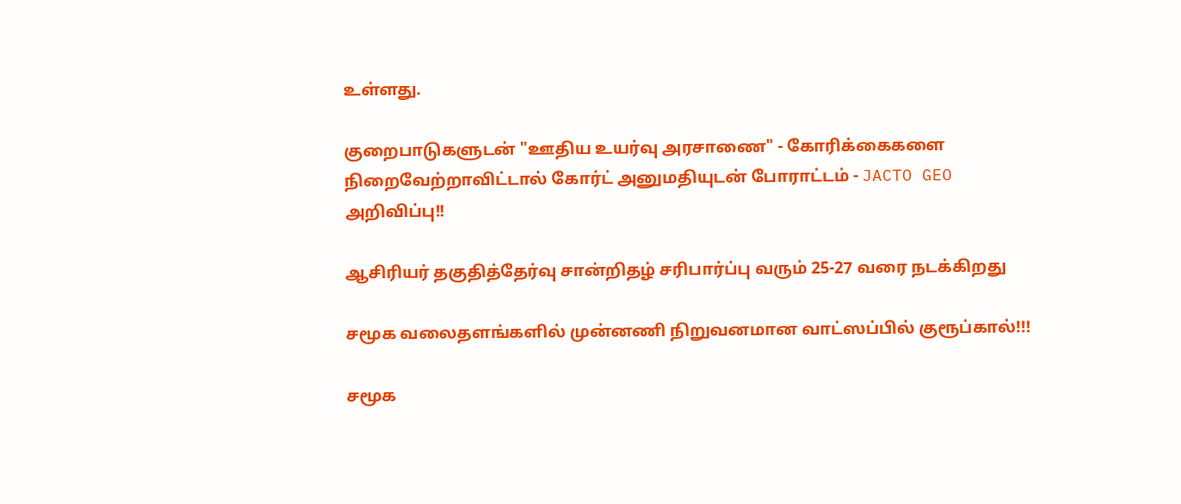உள்ளது.

குறைபாடுகளுடன் "ஊதிய உயர்வு அரசாணை" - கோரிக்கைகளை நிறைவேற்றாவிட்டால் கோர்ட் அனுமதியுடன் போராட்டம் - JACTO GEO அறிவிப்பு!!

ஆசிரியர் தகுதித்தேர்வு சான்றிதழ் சரிபார்ப்பு வரும் 25-27 வரை நடக்கிறது

சமூக வலைதளங்களில் முன்னணி நிறுவனமான வாட்ஸப்பில் குரூப்கால்!!!

சமூக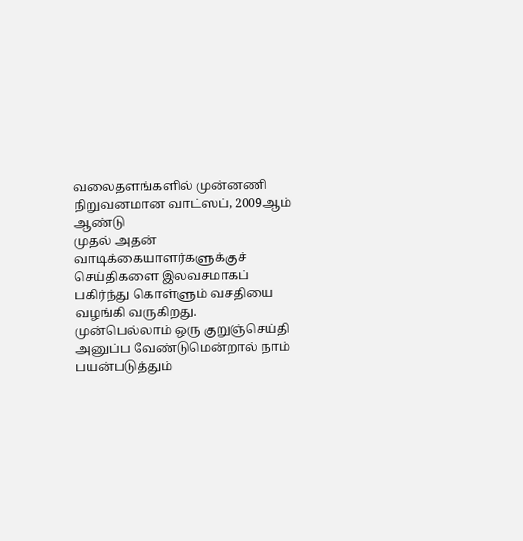வலைதளங்களில் முன்னணி நிறுவனமான வாட்ஸப், 2009ஆம் ஆண்டு
முதல் அதன் வாடிக்கையாளர்களுக்குச் செய்திகளை இலவசமாகப் பகிர்ந்து கொள்ளும் வசதியை வழங்கி வருகிறது. முன்பெல்லாம் ஒரு குறுஞ்செய்தி அனுப்ப வேண்டுமென்றால் நாம் பயன்படுத்தும்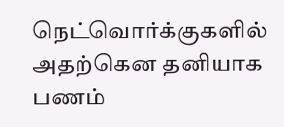நெட்வொர்க்குகளில் அதற்கென தனியாக பணம்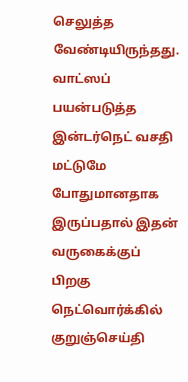செலுத்த வேண்டியிருந்தது. வாட்ஸப் பயன்படுத்த இன்டர்நெட் வசதி மட்டுமே போதுமானதாக இருப்பதால் இதன் வருகைக்குப் பிறகு நெட்வொர்க்கில் குறுஞ்செய்தி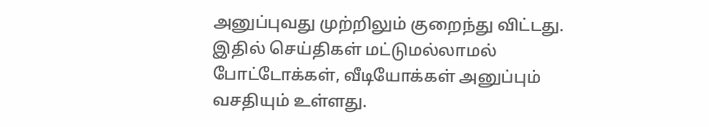அனுப்புவது முற்றிலும் குறைந்து விட்டது. இதில் செய்திகள் மட்டுமல்லாமல் போட்டோக்கள், வீடியோக்கள் அனுப்பும் வசதியும் உள்ளது.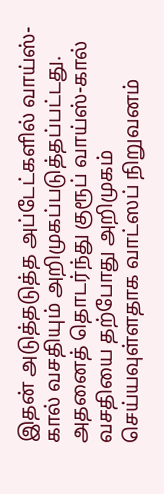இதன் அடுத்தடுத்த அப்டேட்களில் வாய்ஸ்-கால் வசதியும் அறிமுகப்படுத்தப்பட்டது. அதனைத் தொடர்ந்து குரூப் வாய்ஸ்-கால் வசதியை தற்போது அறிமுகம் செய்யவுள்ளதாக வாட்ஸப் நிறுவனம்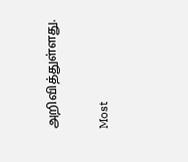அறிவித்துள்ளது.


Most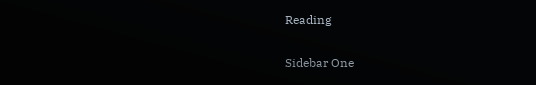Reading

Sidebar One